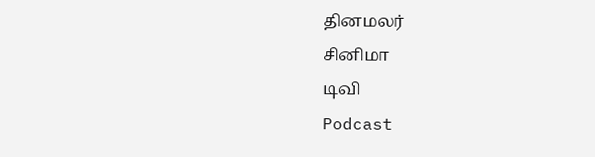தினமலர்
சினிமா
டிவி
Podcast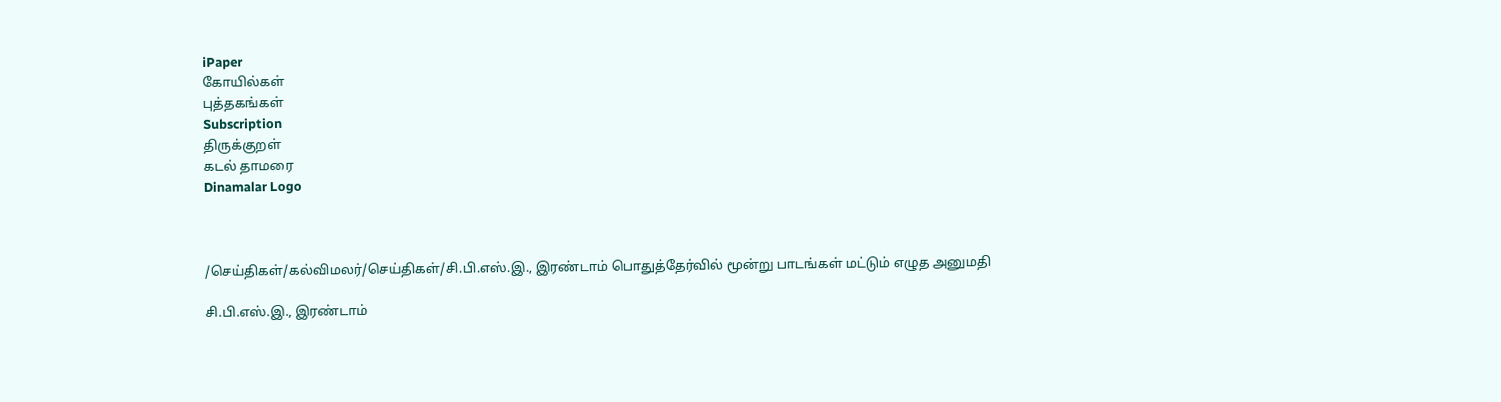iPaper
கோயில்கள்
புத்தகங்கள்
Subscription
திருக்குறள்
கடல் தாமரை
Dinamalar Logo



/செய்திகள்/கல்விமலர்/செய்திகள்/சி.பி.எஸ்.இ., இரண்டாம் பொதுத்தேர்வில் மூன்று பாடங்கள் மட்டும் எழுத அனுமதி

சி.பி.எஸ்.இ., இரண்டாம்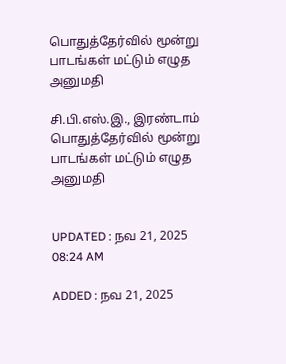பொதுத்தேர்வில் மூன்று பாடங்கள் மட்டும் எழுத அனுமதி

சி.பி.எஸ்.இ., இரண்டாம் பொதுத்தேர்வில் மூன்று பாடங்கள் மட்டும் எழுத அனுமதி


UPDATED : நவ 21, 2025 08:24 AM

ADDED : நவ 21, 2025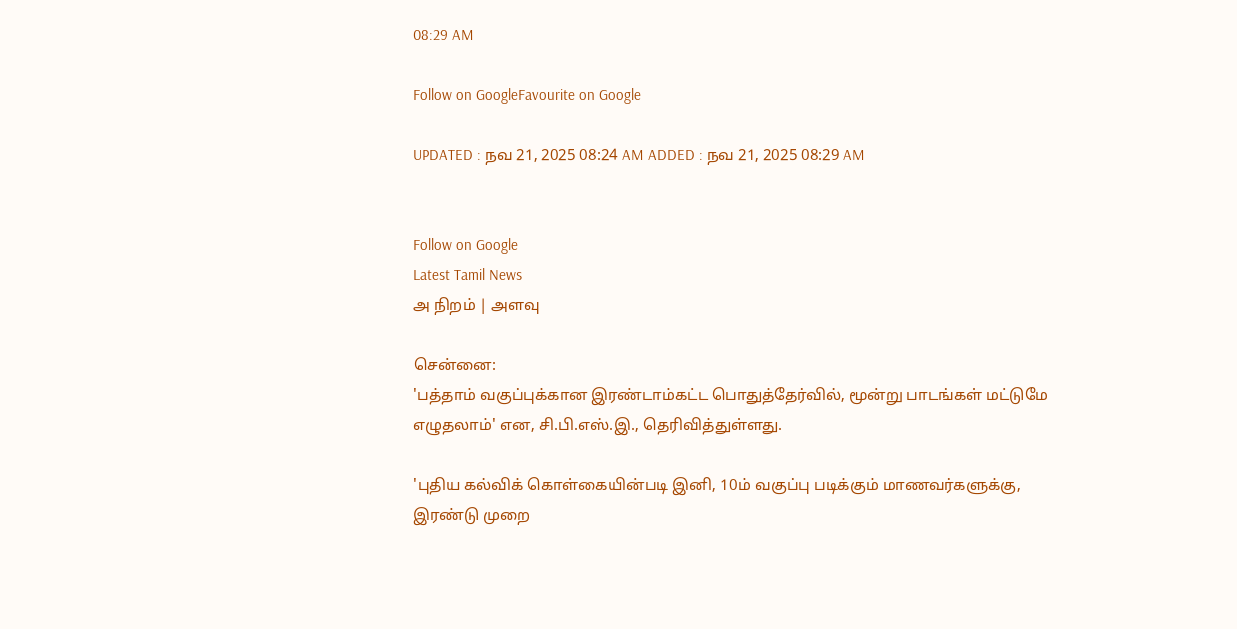08:29 AM

Follow on GoogleFavourite on Google

UPDATED : நவ 21, 2025 08:24 AM ADDED : நவ 21, 2025 08:29 AM


Follow on Google
Latest Tamil News
அ நிறம் | அளவு

சென்னை:
'பத்தாம் வகுப்புக்கான இரண்டாம்கட்ட பொதுத்தேர்வில், மூன்று பாடங்கள் மட்டுமே எழுதலாம்' என, சி.பி.எஸ்.இ., தெரிவித்துள்ளது.

'புதிய கல்விக் கொள்கையின்படி இனி, 10ம் வகுப்பு படிக்கும் மாணவர்களுக்கு, இரண்டு முறை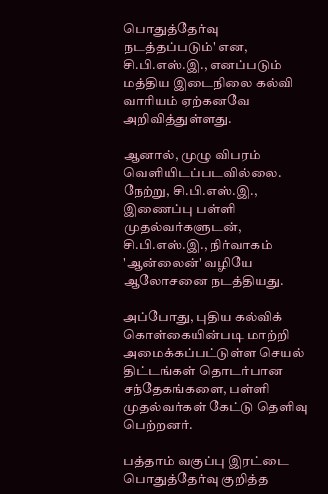பொதுத்தேர்வு நடத்தப்படும்' என, சி.பி.எஸ்.இ., எனப்படும் மத்திய இடைநிலை கல்வி வாரியம் ஏற்கனவே அறிவித்துள்ளது.

ஆனால், முழு விபரம் வெளியிடப்படவில்லை. நேற்று, சி.பி.எஸ்.இ., இணைப்பு பள்ளி முதல்வர்களுடன், சி.பி.எஸ்.இ., நிர்வாகம் 'ஆன்லைன்' வழியே ஆலோசனை நடத்தியது.

அப்போது, புதிய கல்விக் கொள்கையின்படி மாற்றி அமைக்கப்பட்டுள்ள செயல் திட்டங்கள் தொடர்பான சந்தேகங்களை, பள்ளி முதல்வர்கள் கேட்டு தெளிவு பெற்றனர்.

பத்தாம் வகுப்பு இரட்டை பொதுத்தேர்வு குறித்த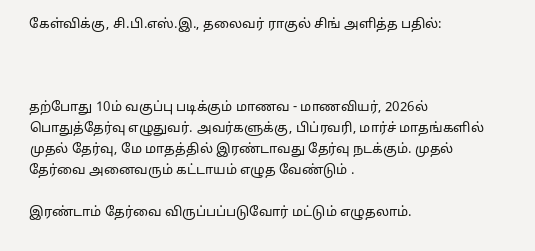கேள்விக்கு, சி.பி.எஸ்.இ., தலைவர் ராகுல் சிங் அளித்த பதில்:



தற்போது 10ம் வகுப்பு படிக்கும் மாணவ - மாணவியர், 2026ல் பொதுத்தேர்வு எழுதுவர். அவர்களுக்கு, பிப்ரவரி, மார்ச் மாதங்களில் முதல் தேர்வு, மே மாதத்தில் இரண்டாவது தேர்வு நடக்கும். முதல் தேர்வை அனைவரும் கட்டாயம் எழுத வேண்டும் .

இரண்டாம் தேர்வை விருப்பப்படுவோர் மட்டும் எழுதலாம்.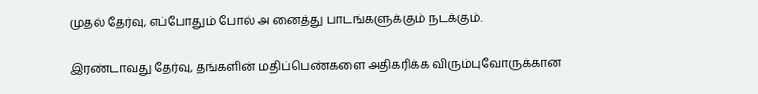முதல் தேர்வு, எப்போதும் போல் அ னைத்து பாடங்களுக்கும் நடக்கும்.

இரண்டாவது தேர்வு, தங்களின் மதிப்பெண்களை அதிகரிக்க விரும்புவோருக்கான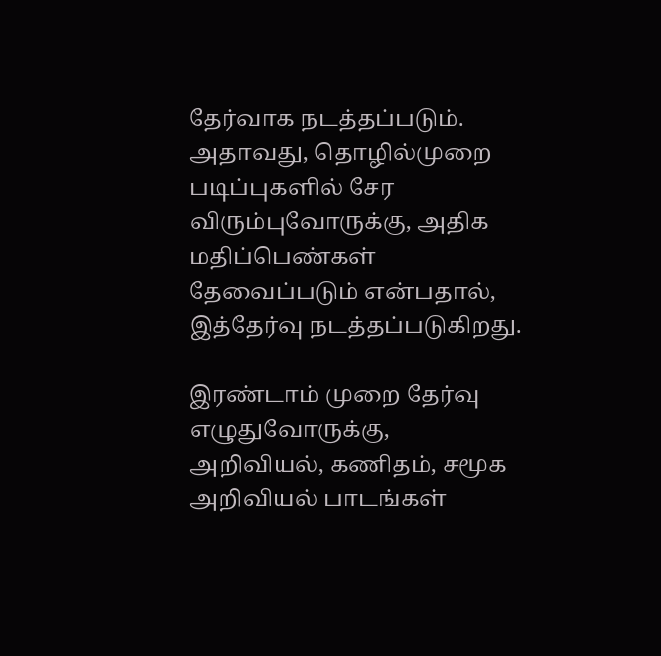தேர்வாக நடத்தப்படும். அதாவது, தொழில்முறை படிப்புகளில் சேர விரும்புவோருக்கு, அதிக மதிப்பெண்கள் தேவைப்படும் என்பதால், இத்தேர்வு நடத்தப்படுகிறது.

இரண்டாம் முறை தேர்வு எழுதுவோருக்கு, அறிவியல், கணிதம், சமூக அறிவியல் பாடங்கள்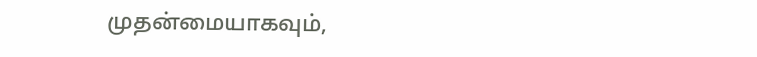முதன்மையாகவும்,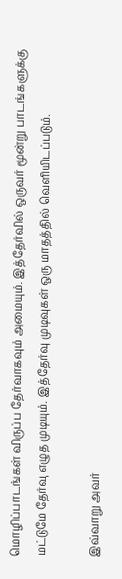மொழிப்பாடங்கள் விருப்ப தேர்வாகவும் அமையும். இத்தேர்வில் ஒருவர் மூன்று பாடங்களுக்கு மட்டுமே தேர்வு எழுத முடியும். இத்தேர்வு முடிவுகள் ஒரு மாதத்தில் வெளியிடப்படும்.

இவ்வாறு அவர்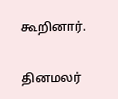கூறினார்.

தினமலர்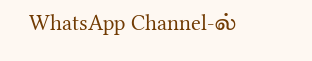WhatsApp Channel-ல்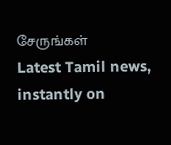சேருங்கள்
Latest Tamil news, instantly on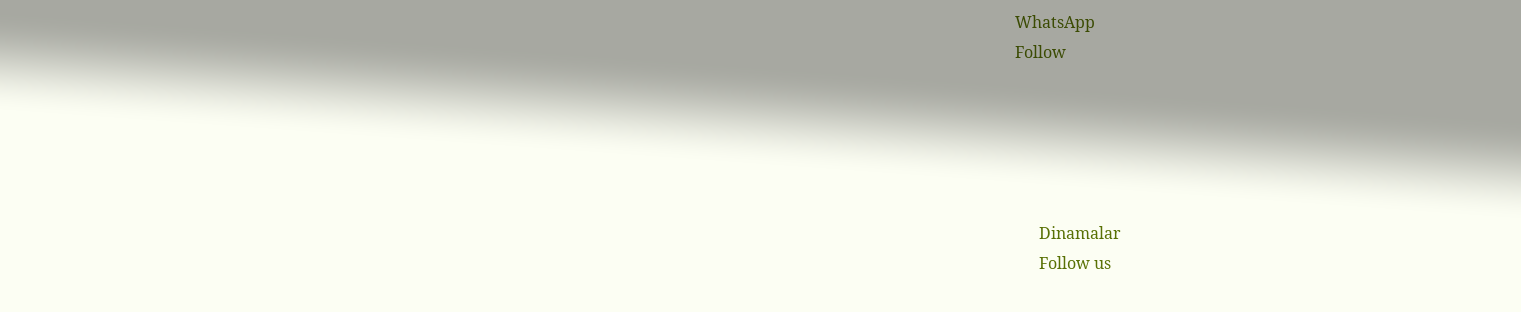WhatsApp
Follow





      Dinamalar
      Follow us